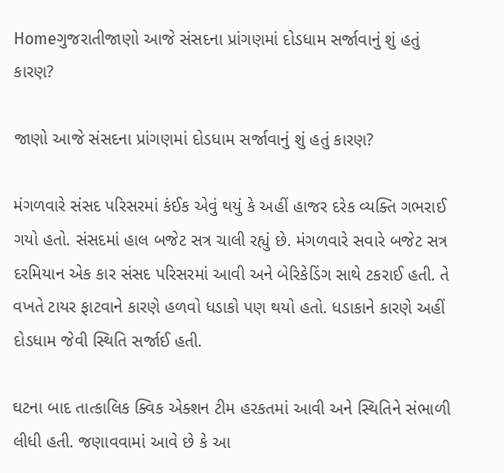Homeગુજરાતીજાણો આજે સંસદના પ્રાંગણમાં દોડધામ સર્જાવાનું શું હતું કારણ?

જાણો આજે સંસદના પ્રાંગણમાં દોડધામ સર્જાવાનું શું હતું કારણ?

મંગળવારે સંસદ પરિસરમાં કંઈક એવું થયું કે અહીં હાજર દરેક વ્યક્તિ ગભરાઈ ગયો હતો. સંસદમાં હાલ બજેટ સત્ર ચાલી રહ્યું છે. મંગળવારે સવારે બજેટ સત્ર દરમિયાન એક કાર સંસદ પરિસરમાં આવી અને બેરિકેડિંગ સાથે ટકરાઈ હતી. તે વખતે ટાયર ફાટવાને કારણે હળવો ધડાકો પણ થયો હતો. ધડાકાને કારણે અહીં દોડધામ જેવી સ્થિતિ સર્જાઈ હતી.

ઘટના બાદ તાત્કાલિક ક્વિક એક્શન ટીમ હરકતમાં આવી અને સ્થિતિને સંભાળી લીધી હતી. જણાવવામાં આવે છે કે આ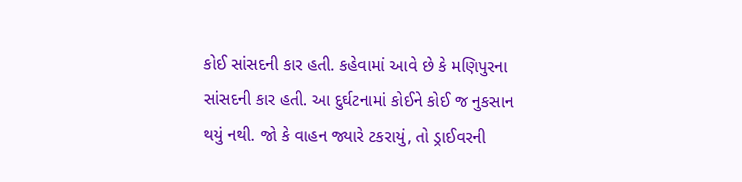કોઈ સાંસદની કાર હતી. કહેવામાં આવે છે કે મણિપુરના સાંસદની કાર હતી. આ દુર્ઘટનામાં કોઈને કોઈ જ નુકસાન થયું નથી. જો કે વાહન જ્યારે ટકરાયું, તો ડ્રાઈવરની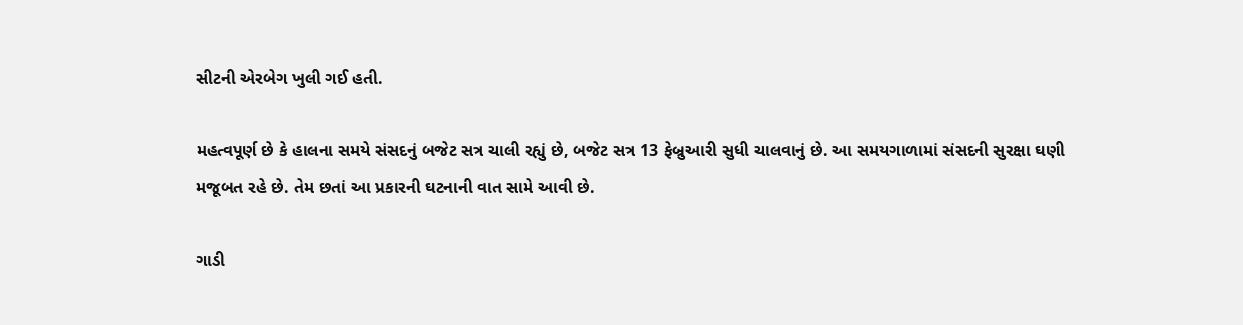સીટની એરબેગ ખુલી ગઈ હતી.

મહત્વપૂર્ણ છે કે હાલના સમયે સંસદનું બજેટ સત્ર ચાલી રહ્યું છે, બજેટ સત્ર 13 ફેબ્રુઆરી સુધી ચાલવાનું છે. આ સમયગાળામાં સંસદની સુરક્ષા ઘણી મજૂબત રહે છે. તેમ છતાં આ પ્રકારની ઘટનાની વાત સામે આવી છે.

ગાડી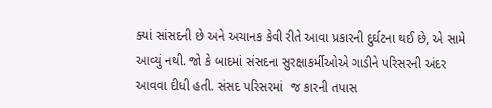ક્યાં સાંસદની છે અને અચાનક કેવી રીતે આવા પ્રકારની દુર્ઘટના થઈ છે, એ સામે આવ્યું નથી. જો કે બાદમાં સંસદના સુરક્ષાકર્મીઓએ ગાડીને પરિસરની અંદર આવવા દીધી હતી. સંસદ પરિસરમાં  જ કારની તપાસ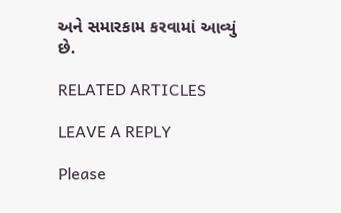અને સમારકામ કરવામાં આવ્યું છે.

RELATED ARTICLES

LEAVE A REPLY

Please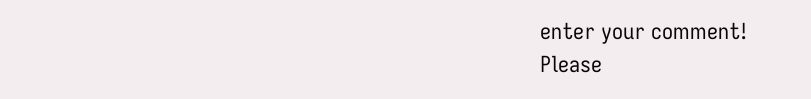enter your comment!
Please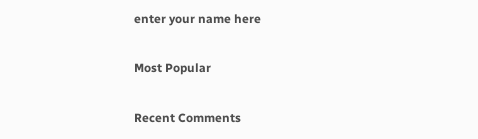enter your name here

Most Popular

Recent Comments